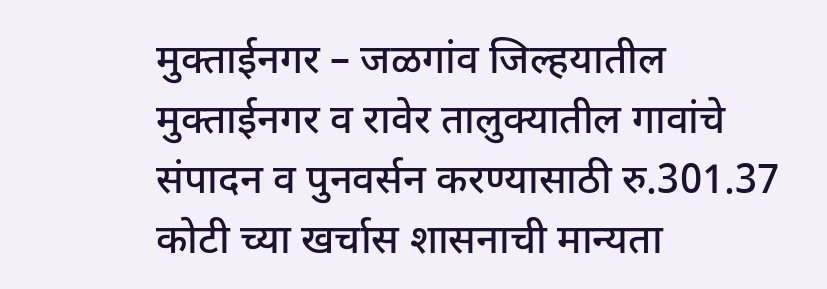मुक्ताईनगर – जळगांव जिल्हयातील मुक्ताईनगर व रावेर तालुक्यातील गावांचे संपादन व पुनवर्सन करण्यासाठी रु.301.37 कोटी च्या खर्चास शासनाची मान्यता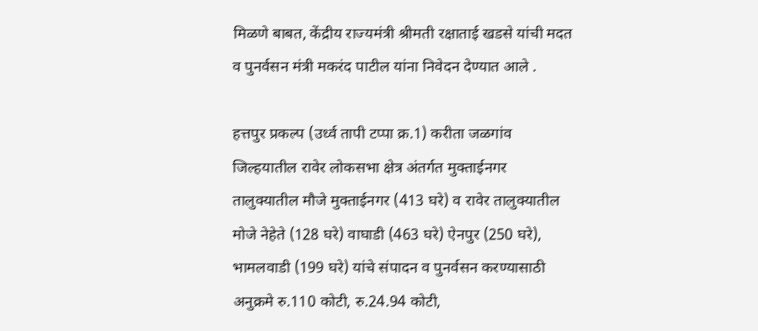मिळणे बाबत, केंद्रीय राज्यमंत्री श्रीमती रक्षाताई खडसे यांची मदत व पुनर्वसन मंत्री मकरंद पाटील यांना निवेदन देण्यात आले .

हत्तपुर प्रकल्प (उर्ध्व तापी टप्पा क्र.1) करीता जळगांव जिल्हयातील रावेर लोकसभा क्षेत्र अंतर्गत मुक्ताईनगर तालुक्यातील मौजे मुक्ताईनगर (413 घरे) व रावेर तालुक्यातील मोजे नेहेते (128 घरे) वाघाडी (463 घरे) ऐनपुर (250 घरे), भामलवाडी (199 घरे) यांचे संपादन व पुनर्वसन करण्यासाठी अनुक्रमे रु.110 कोटी, रु.24.94 कोटी,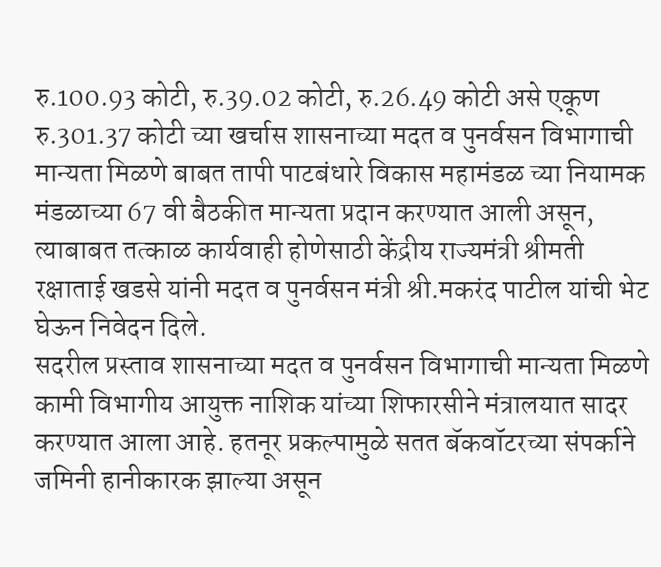रु.100.93 कोटी, रु.39.02 कोटी, रु.26.49 कोटी असे एकूण रु.301.37 कोटी च्या खर्चास शासनाच्या मदत व पुनर्वसन विभागाची मान्यता मिळणे बाबत तापी पाटबंधारे विकास महामंडळ च्या नियामक मंडळाच्या 67 वी बैठकीत मान्यता प्रदान करण्यात आली असून, त्याबाबत तत्काळ कार्यवाही होणेसाठी केंद्रीय राज्यमंत्री श्रीमती रक्षाताई खडसे यांनी मदत व पुनर्वसन मंत्री श्री.मकरंद पाटील यांची भेट घेऊन निवेदन दिले.
सदरील प्रस्ताव शासनाच्या मदत व पुनर्वसन विभागाची मान्यता मिळणे कामी विभागीय आयुक्त नाशिक यांच्या शिफारसीने मंत्रालयात सादर करण्यात आला आहे. हतनूर प्रकल्पामुळे सतत बॅकवॉटरच्या संपर्काने जमिनी हानीकारक झाल्या असून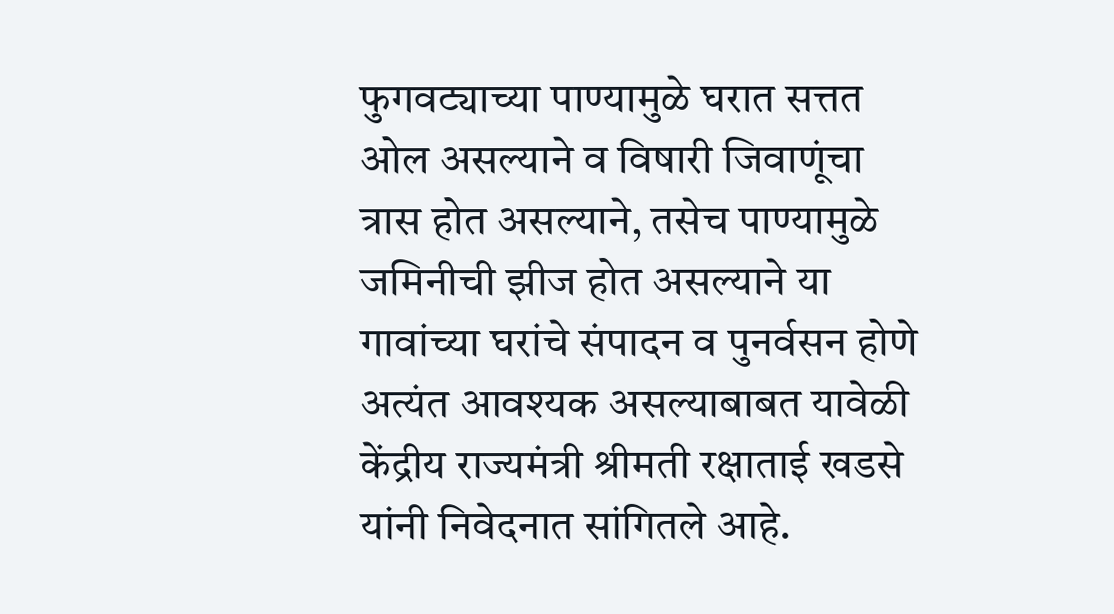फुगवट्याच्या पाण्यामुळे घरात सत्तत ओल असल्याने व विषारी जिवाणूंचा त्रास होत असल्याने, तसेच पाण्यामुळे जमिनीची झीज होत असल्याने या गावांच्या घरांचे संपादन व पुनर्वसन होणे अत्यंत आवश्यक असल्याबाबत यावेळी केंद्रीय राज्यमंत्री श्रीमती रक्षाताई खडसे यांनी निवेदनात सांगितले आहे.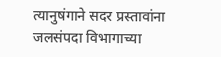त्यानुषंगाने सदर प्रस्तावांना जलसंपदा विभागाच्या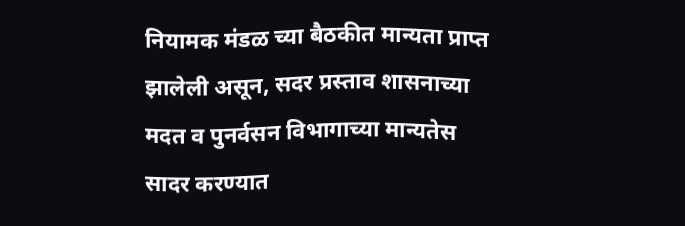नियामक मंडळ च्या बैठकीत मान्यता प्राप्त झालेली असून, सदर प्रस्ताव शासनाच्या मदत व पुनर्वसन विभागाच्या मान्यतेस सादर करण्यात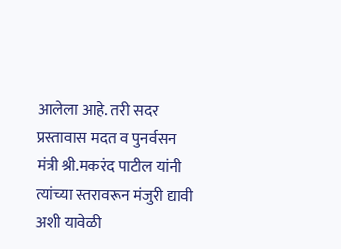आलेला आहे. तरी सदर प्रस्तावास मदत व पुनर्वसन मंत्री श्री.मकरंद पाटील यांनी त्यांच्या स्तरावरून मंजुरी द्यावी अशी यावेळी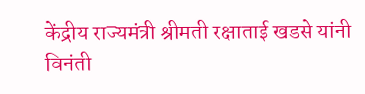केंद्रीय राज्यमंत्री श्रीमती रक्षाताई खडसे यांनी विनंती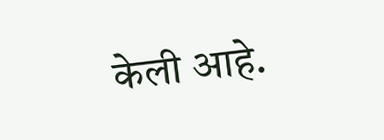केली आहे.